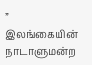” இலங்கையின் நாடாளுமன்ற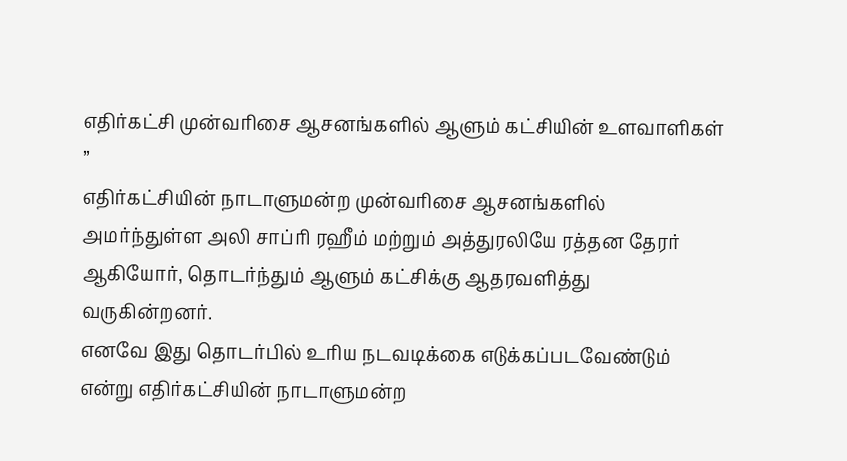எதிர்கட்சி முன்வரிசை ஆசனங்களில் ஆளும் கட்சியின் உளவாளிகள் ”
எதிர்கட்சியின் நாடாளுமன்ற முன்வரிசை ஆசனங்களில் அமர்ந்துள்ள அலி சாப்ரி ரஹீம் மற்றும் அத்துரலியே ரத்தன தேரர் ஆகியோர், தொடர்ந்தும் ஆளும் கட்சிக்கு ஆதரவளித்து வருகின்றனர்.
எனவே இது தொடர்பில் உரிய நடவடிக்கை எடுக்கப்படவேண்டும் என்று எதிர்கட்சியின் நாடாளுமன்ற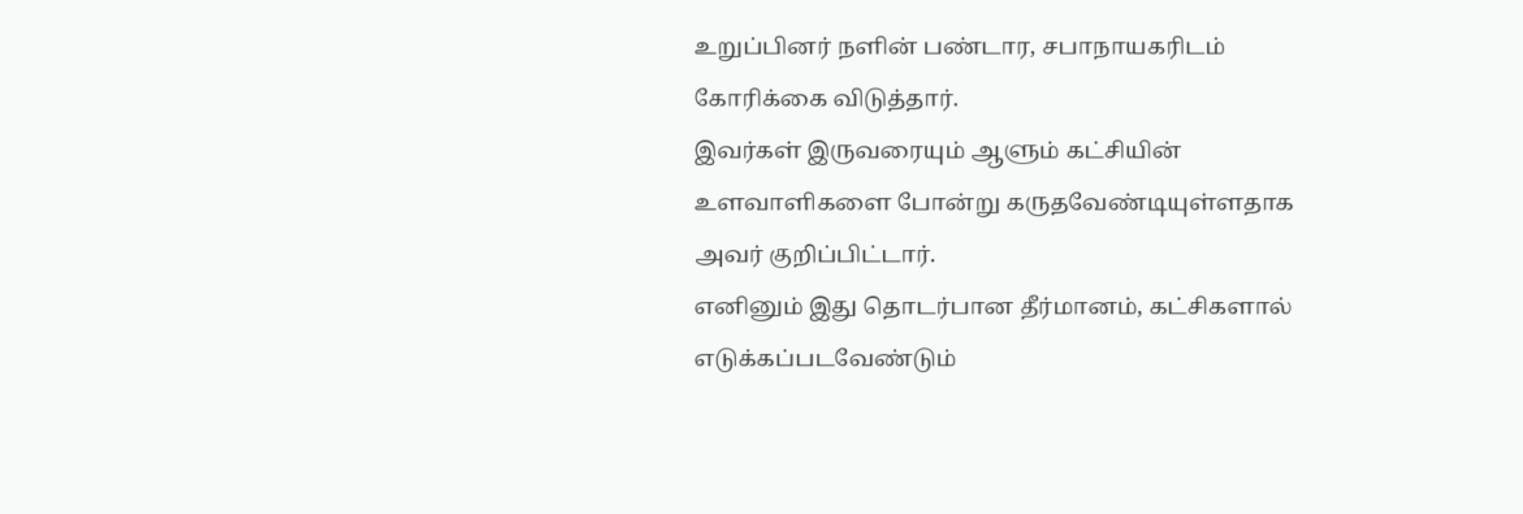உறுப்பினர் நளின் பண்டார, சபாநாயகரிடம் கோரிக்கை விடுத்தார்.
இவர்கள் இருவரையும் ஆளும் கட்சியின் உளவாளிகளை போன்று கருதவேண்டியுள்ளதாக அவர் குறிப்பிட்டார்.
எனினும் இது தொடர்பான தீர்மானம், கட்சிகளால் எடுக்கப்படவேண்டும்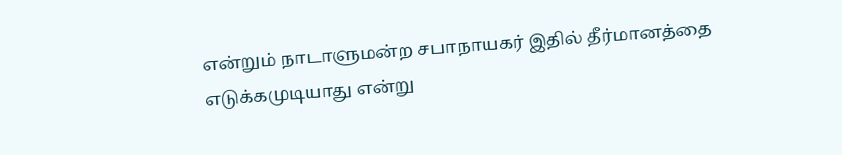என்றும் நாடாளுமன்ற சபாநாயகர் இதில் தீர்மானத்தை எடுக்கமுடியாது என்று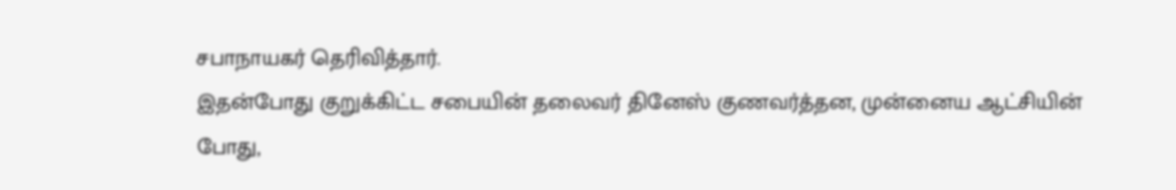சபாநாயகர் தெரிவித்தார்.
இதன்போது குறுக்கிட்ட சபையின் தலைவர் தினேஸ் குணவர்த்தன, முன்னைய ஆட்சியின் போது,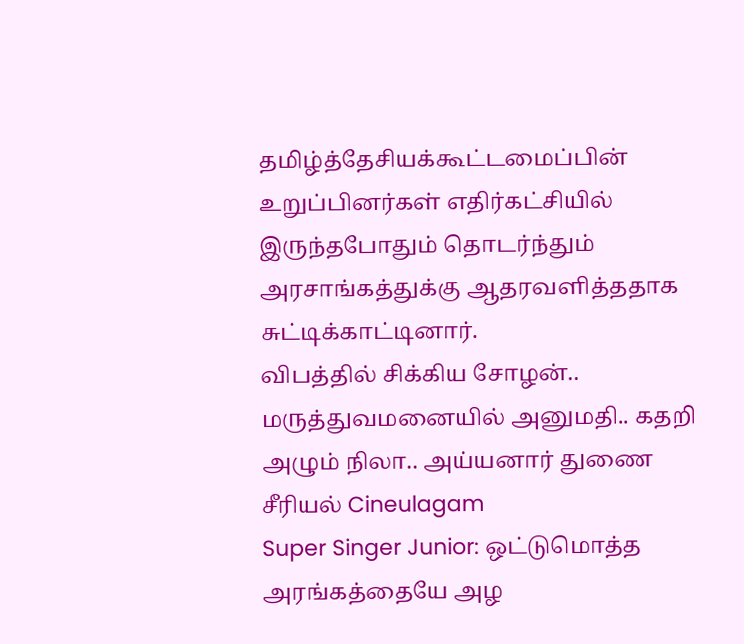தமிழ்த்தேசியக்கூட்டமைப்பின் உறுப்பினர்கள் எதிர்கட்சியில் இருந்தபோதும் தொடர்ந்தும் அரசாங்கத்துக்கு ஆதரவளித்ததாக சுட்டிக்காட்டினார்.
விபத்தில் சிக்கிய சோழன்.. மருத்துவமனையில் அனுமதி.. கதறி அழும் நிலா.. அய்யனார் துணை சீரியல் Cineulagam
Super Singer Junior: ஒட்டுமொத்த அரங்கத்தையே அழ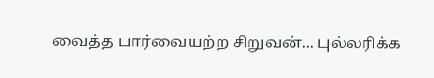வைத்த பார்வையற்ற சிறுவன்... புல்லரிக்க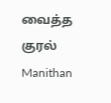வைத்த குரல் Manithan